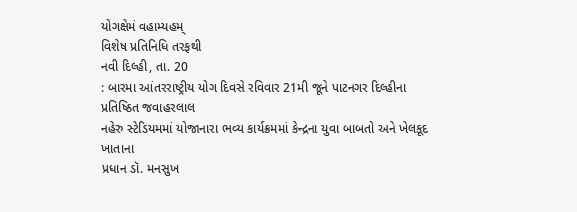યોગક્ષેમં વહામ્યહમ્
વિશેષ પ્રતિનિધિ તરફથી
નવી દિલ્હી, તા. 20
: બારમા આંતરરાષ્ટ્રીય યોગ દિવસે રવિવાર 21મી જૂને પાટનગર દિલ્હીના પ્રતિષ્ઠિત જવાહરલાલ
નહેરુ સ્ટેડિયમમાં યોજાનારા ભવ્ય કાર્યક્રમમાં કેન્દ્રના યુવા બાબતો અને ખેલકૂદ ખાતાના
પ્રધાન ડૉ. મનસુખ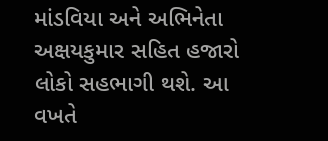માંડવિયા અને અભિનેતા અક્ષયકુમાર સહિત હજારો લોકો સહભાગી થશે. આ વખતે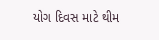યોગ દિવસ માટે થીમ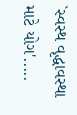`સ્વસ્થ વૃદ્ધાવસ્થા માટે યોગ'.....